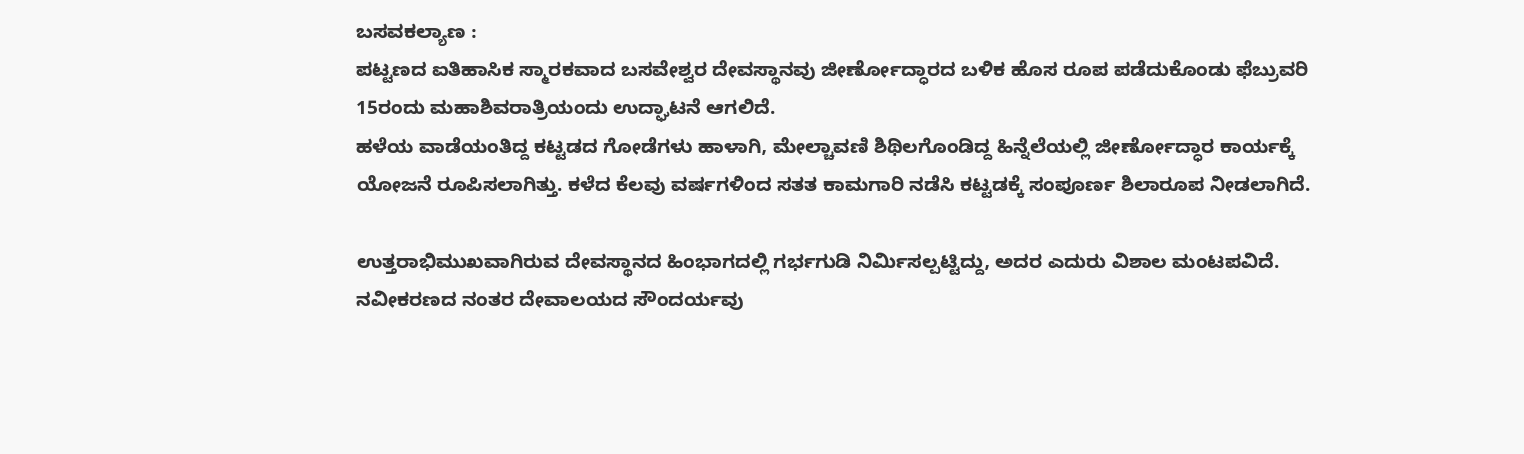ಬಸವಕಲ್ಯಾಣ :
ಪಟ್ಟಣದ ಐತಿಹಾಸಿಕ ಸ್ಮಾರಕವಾದ ಬಸವೇಶ್ವರ ದೇವಸ್ಥಾನವು ಜೀರ್ಣೋದ್ಧಾರದ ಬಳಿಕ ಹೊಸ ರೂಪ ಪಡೆದುಕೊಂಡು ಫೆಬ್ರುವರಿ 15ರಂದು ಮಹಾಶಿವರಾತ್ರಿಯಂದು ಉದ್ಘಾಟನೆ ಆಗಲಿದೆ.
ಹಳೆಯ ವಾಡೆಯಂತಿದ್ದ ಕಟ್ಟಡದ ಗೋಡೆಗಳು ಹಾಳಾಗಿ, ಮೇಲ್ಚಾವಣಿ ಶಿಥಿಲಗೊಂಡಿದ್ದ ಹಿನ್ನೆಲೆಯಲ್ಲಿ ಜೀರ್ಣೋದ್ಧಾರ ಕಾರ್ಯಕ್ಕೆ ಯೋಜನೆ ರೂಪಿಸಲಾಗಿತ್ತು. ಕಳೆದ ಕೆಲವು ವರ್ಷಗಳಿಂದ ಸತತ ಕಾಮಗಾರಿ ನಡೆಸಿ ಕಟ್ಟಡಕ್ಕೆ ಸಂಪೂರ್ಣ ಶಿಲಾರೂಪ ನೀಡಲಾಗಿದೆ.

ಉತ್ತರಾಭಿಮುಖವಾಗಿರುವ ದೇವಸ್ಥಾನದ ಹಿಂಭಾಗದಲ್ಲಿ ಗರ್ಭಗುಡಿ ನಿರ್ಮಿಸಲ್ಪಟ್ಟಿದ್ದು, ಅದರ ಎದುರು ವಿಶಾಲ ಮಂಟಪವಿದೆ. ನವೀಕರಣದ ನಂತರ ದೇವಾಲಯದ ಸೌಂದರ್ಯವು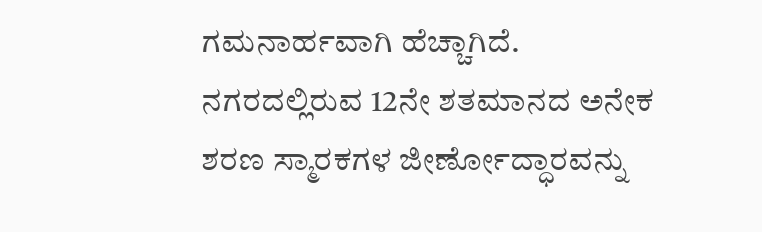ಗಮನಾರ್ಹವಾಗಿ ಹೆಚ್ಚಾಗಿದೆ.
ನಗರದಲ್ಲಿರುವ 12ನೇ ಶತಮಾನದ ಅನೇಕ ಶರಣ ಸ್ಮಾರಕಗಳ ಜೀರ್ಣೋದ್ಧಾರವನ್ನು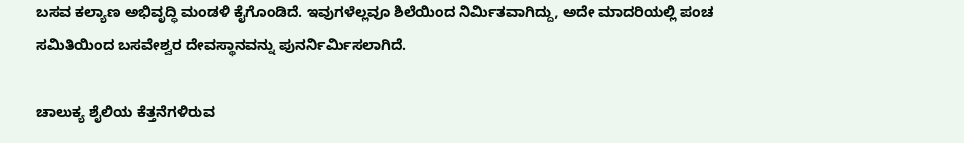ಬಸವ ಕಲ್ಯಾಣ ಅಭಿವೃದ್ಧಿ ಮಂಡಳಿ ಕೈಗೊಂಡಿದೆ. ಇವುಗಳೆಲ್ಲವೂ ಶಿಲೆಯಿಂದ ನಿರ್ಮಿತವಾಗಿದ್ದು, ಅದೇ ಮಾದರಿಯಲ್ಲಿ ಪಂಚ ಸಮಿತಿಯಿಂದ ಬಸವೇಶ್ವರ ದೇವಸ್ಥಾನವನ್ನು ಪುನರ್ನಿರ್ಮಿಸಲಾಗಿದೆ.

ಚಾಲುಕ್ಯ ಶೈಲಿಯ ಕೆತ್ತನೆಗಳಿರುವ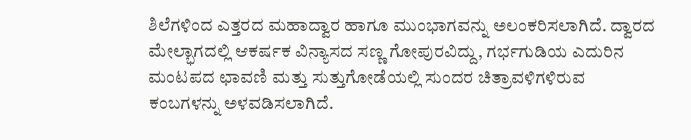ಶಿಲೆಗಳಿಂದ ಎತ್ತರದ ಮಹಾದ್ವಾರ ಹಾಗೂ ಮುಂಭಾಗವನ್ನು ಅಲಂಕರಿಸಲಾಗಿದೆ. ದ್ವಾರದ ಮೇಲ್ಭಾಗದಲ್ಲಿ ಆಕರ್ಷಕ ವಿನ್ಯಾಸದ ಸಣ್ಣ ಗೋಪುರವಿದ್ದು, ಗರ್ಭಗುಡಿಯ ಎದುರಿನ ಮಂಟಪದ ಛಾವಣಿ ಮತ್ತು ಸುತ್ತುಗೋಡೆಯಲ್ಲಿ ಸುಂದರ ಚಿತ್ರಾವಳಿಗಳಿರುವ ಕಂಬಗಳನ್ನು ಅಳವಡಿಸಲಾಗಿದೆ.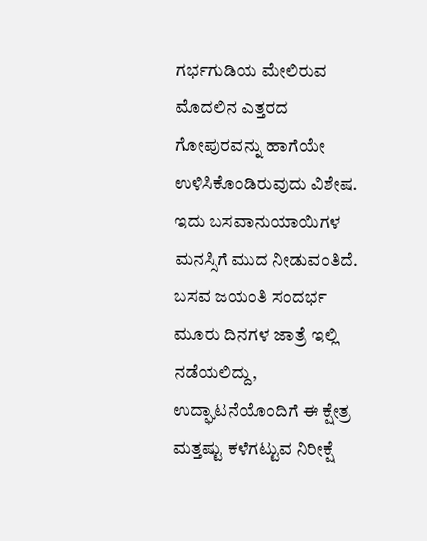ಗರ್ಭಗುಡಿಯ ಮೇಲಿರುವ ಮೊದಲಿನ ಎತ್ತರದ ಗೋಪುರವನ್ನು ಹಾಗೆಯೇ ಉಳಿಸಿಕೊಂಡಿರುವುದು ವಿಶೇಷ. ಇದು ಬಸವಾನುಯಾಯಿಗಳ ಮನಸ್ಸಿಗೆ ಮುದ ನೀಡುವಂತಿದೆ. ಬಸವ ಜಯಂತಿ ಸಂದರ್ಭ ಮೂರು ದಿನಗಳ ಜಾತ್ರೆ ಇಲ್ಲಿ ನಡೆಯಲಿದ್ದು, ಉದ್ಘಾಟನೆಯೊಂದಿಗೆ ಈ ಕ್ಷೇತ್ರ ಮತ್ತಷ್ಟು ಕಳೆಗಟ್ಟುವ ನಿರೀಕ್ಷೆ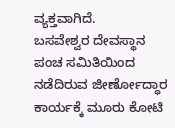ವ್ಯಕ್ತವಾಗಿದೆ.
ಬಸವೇಶ್ವರ ದೇವಸ್ಥಾನ ಪಂಚ ಸಮಿತಿಯಿಂದ ನಡೆದಿರುವ ಜೀರ್ಣೋದ್ಧಾರ ಕಾರ್ಯಕ್ಕೆ ಮೂರು ಕೋಟಿ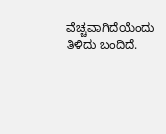ವೆಚ್ಚವಾಗಿದೆಯೆಂದು ತಿಳಿದು ಬಂದಿದೆ.